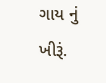ગાય નું ખીરૂં.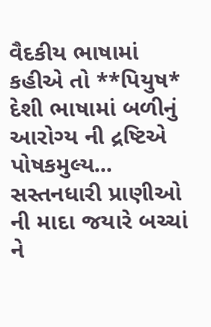વૈદકીય ભાષામાં કહીએ તો **પિયુષ*
દેશી ભાષામાં બળીનું આરોગ્ય ની દ્રષ્ટિએ પોષકમુલ્ય...
સસ્તનધારી પ્રાણીઓ ની માદા જયારે બચ્ચાં ને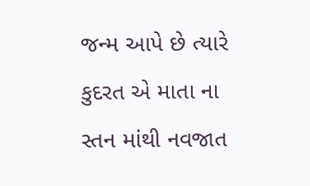જન્મ આપે છે ત્યારે કુદરત એ માતા ના સ્તન માંથી નવજાત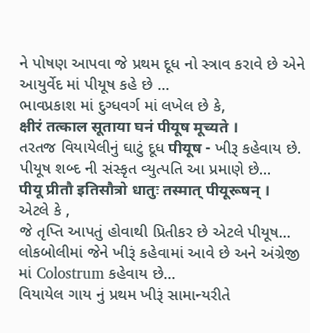ને પોષણ આપવા જે પ્રથમ દૂધ નો સ્ત્રાવ કરાવે છે એને આયુર્વેદ માં પીયૂષ કહે છે ...
ભાવપ્રકાશ માં દુગ્ધવર્ગ માં લખેલ છે કે,
क्षीरं तत्काल सूताया घनं पीयूष मूच्यते ।
તરતજ વિયાયેલીનું ઘાટું દૂધ पीयूष - ખીરૂ કહેવાય છે.
પીયૂષ શબ્દ ની સંસ્કૃત વ્યુત્પતિ આ પ્રમાણે છે...
पीयू प्रीतौ इतिसौत्रो धातुः तस्मात् पीयूरूषन् ।
એટલે કે ,
જે તૃપ્તિ આપતું હોવાથી પ્રિતીકર છે એટલે પીયૂષ...
લોકબોલીમાં જેને ખીરૂં કહેવામાં આવે છે અને અંગ્રેજી માં Colostrum કહેવાય છે...
વિયાયેલ ગાય નું પ્રથમ ખીરૂં સામાન્યરીતે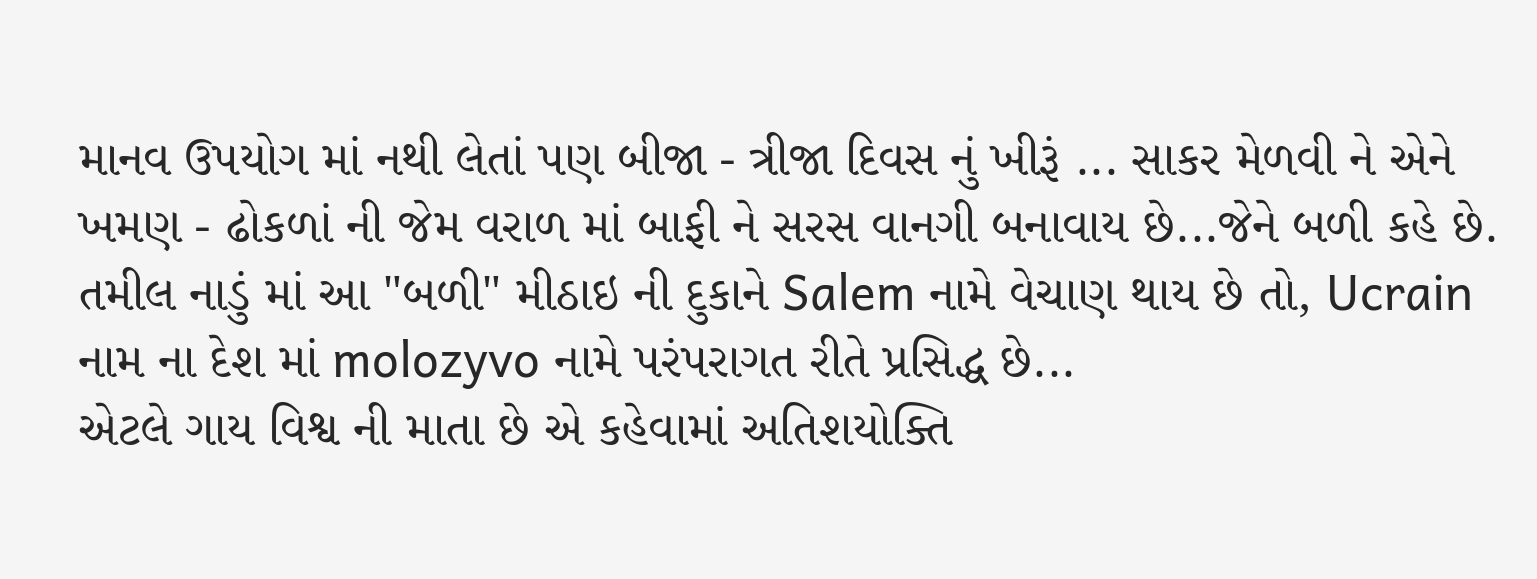માનવ ઉપયોગ માં નથી લેતાં પણ બીજા - ત્રીજા દિવસ નું ખીરૂં ... સાકર મેળવી ને એને ખમણ - ઢોકળાં ની જેમ વરાળ માં બાફી ને સરસ વાનગી બનાવાય છે...જેને બળી કહે છે.
તમીલ નાડું માં આ "બળી" મીઠાઇ ની દુકાને Salem નામે વેચાણ થાય છે તો, Ucrain નામ ના દેશ માં molozyvo નામે પરંપરાગત રીતે પ્રસિદ્ધ છે...
એટલે ગાય વિશ્વ ની માતા છે એ કહેવામાં અતિશયોક્તિ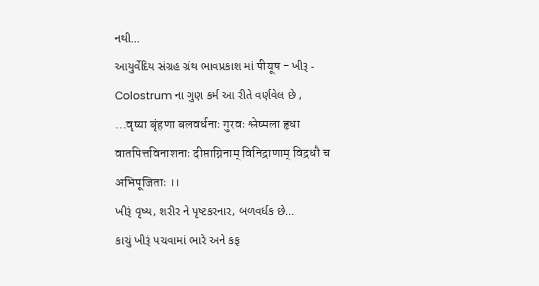નથી...
આયુર્વેદિય સંગ્રહ ગ્રંથ ભાવપ્રકાશ માં पीयूष - ખીરૂ - Colostrum ના ગુણ કર્મ આ રીતે વર્ણવેલ છે ,
...वृष्या बृंहणा बलवर्धनाः गुरवः श्लेष्मला हृधा वातपित्तविनाशनाः दीप्ताग्निनाम् विनिद्राणाम् विद्रधौ च अभिपूजिताः ।।
ખીરૂં વૃષ્ય, શરીર ને પૃષ્ટકરનાર, બળવર્ધક છે...
કાચું ખીરૂં પચવામાં ભારે અને કફ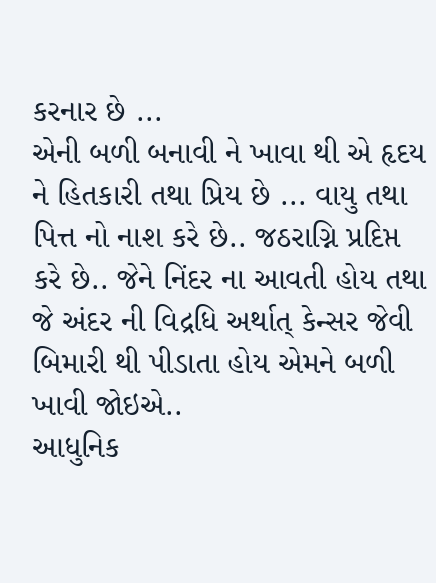કરનાર છે ...
એની બળી બનાવી ને ખાવા થી એ હૃદય ને હિતકારી તથા પ્રિય છે ... વાયુ તથા પિત્ત નો નાશ કરે છે.. જઠરાગ્નિ પ્રદિપ્ત કરે છે.. જેને નિંદર ના આવતી હોય તથા જે અંદર ની વિદ્રધિ અર્થાત્ કેન્સર જેવી બિમારી થી પીડાતા હોય એમને બળી ખાવી જોઇએ..
આધુનિક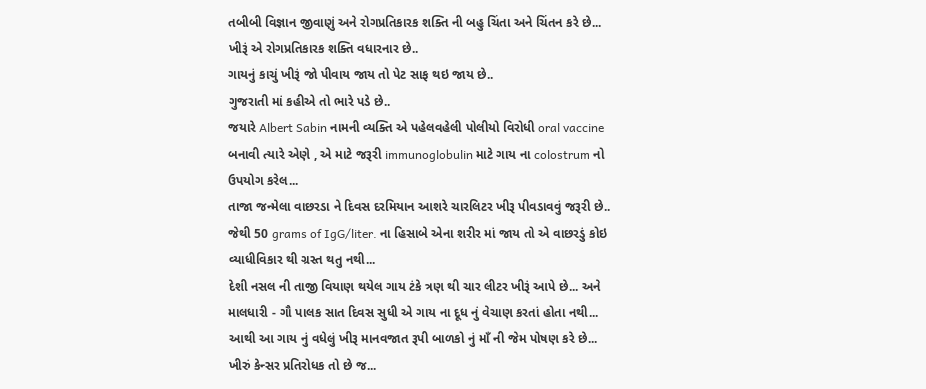તબીબી વિજ્ઞાન જીવાણું અને રોગપ્રતિકારક શક્તિ ની બહુ ચિંતા અને ચિંતન કરે છે... ખીરૂં એ રોગપ્રતિકારક શક્તિ વધારનાર છે..
ગાયનું કાચું ખીરૂં જો પીવાય જાય તો પેટ સાફ થઇ જાય છે..
ગુજરાતી માં કહીએ તો ભારે પડે છે..
જયારે Albert Sabin નામની વ્યક્તિ એ પહેલવહેલી પોલીયો વિરોધી oral vaccine બનાવી ત્યારે એણે , એ માટે જરૂરી immunoglobulin માટે ગાય ના colostrum નો ઉપયોગ કરેલ...
તાજા જન્મેલા વાછરડા ને દિવસ દરમિયાન આશરે ચારલિટર ખીરૂ પીવડાવવું જરૂરી છે.. જેથી 50 grams of IgG/liter. ના હિસાબે એના શરીર માં જાય તો એ વાછરડું કોઇ વ્યાધીવિકાર થી ગ્રસ્ત થતુ નથી...
દેશી નસલ ની તાજી વિયાણ થયેલ ગાય ટંકે ત્રણ થી ચાર લીટર ખીરૂં આપે છે... અને માલધારી - ગૌ પાલક સાત દિવસ સુધી એ ગાય ના દૂધ નું વેચાણ કરતાં હોતા નથી... આથી આ ગાય નું વધેલું ખીરૂ માનવજાત રૂપી બાળકો નું માઁ ની જેમ પોષણ કરે છે...
ખીરું કેન્સર પ્રતિરોધક તો છે જ...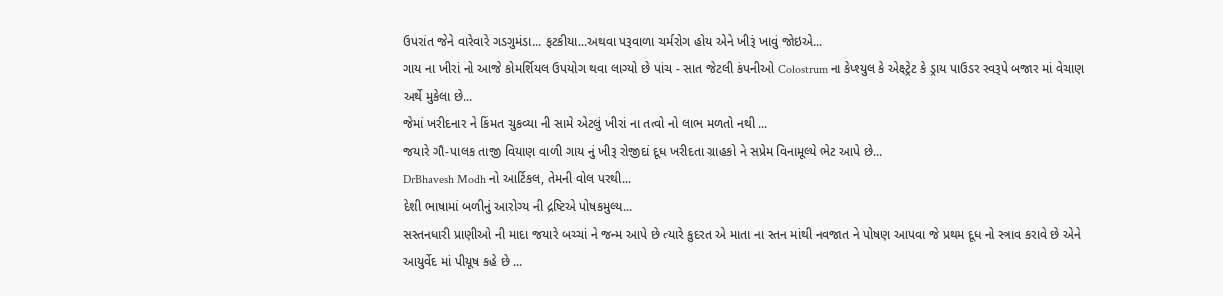ઉપરાંત જેને વારેવારે ગડગુમંડા... ફટકીયા...અથવા પરૂવાળા ચર્મરોગ હોય એને ખીરૂં ખાવું જોઇએ...
ગાય ના ખીરાં નો આજે કોમર્શિયલ ઉપયોગ થવા લાગ્યો છે પાંચ - સાત જેટલી કંપનીઓ Colostrum ના કેપ્શ્યુલ કે એક્ષ્ટ્રેટ કે ડ્રાય પાઉડર સ્વરૂપે બજાર માં વેચાણ અર્થે મુકેલા છે...
જેમાં ખરીદનાર ને કિંમત ચુકવ્યા ની સામે એટલું ખીરાં ના તત્વો નો લાભ મળતો નથી ...
જયારે ગૌ-પાલક તાજી વિયાણ વાળી ગાય નું ખીરૂ રોજીદાં દૂધ ખરીદતા ગ્રાહકો ને સપ્રેમ વિનામૂલ્યે ભેટ આપે છે...
DrBhavesh Modh નો આર્ટિકલ, તેમની વોલ પરથી...
દેશી ભાષામાં બળીનું આરોગ્ય ની દ્રષ્ટિએ પોષકમુલ્ય...
સસ્તનધારી પ્રાણીઓ ની માદા જયારે બચ્ચાં ને જન્મ આપે છે ત્યારે કુદરત એ માતા ના સ્તન માંથી નવજાત ને પોષણ આપવા જે પ્રથમ દૂધ નો સ્ત્રાવ કરાવે છે એને આયુર્વેદ માં પીયૂષ કહે છે ...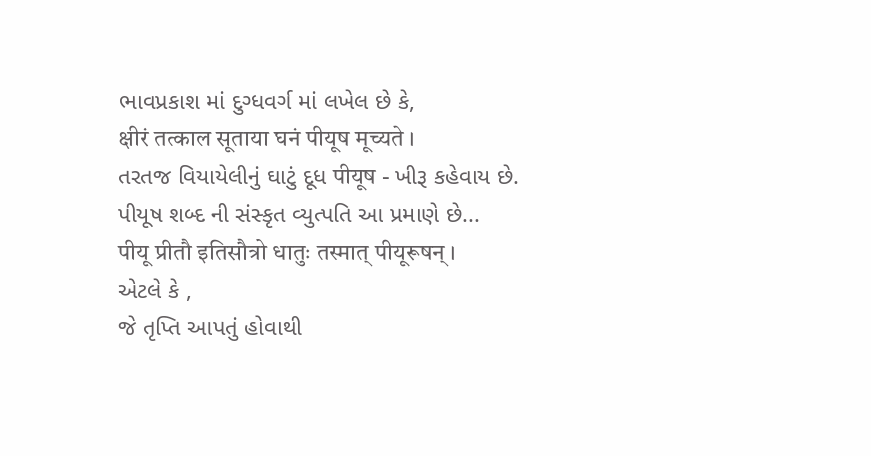ભાવપ્રકાશ માં દુગ્ધવર્ગ માં લખેલ છે કે,
क्षीरं तत्काल सूताया घनं पीयूष मूच्यते ।
તરતજ વિયાયેલીનું ઘાટું દૂધ पीयूष - ખીરૂ કહેવાય છે.
પીયૂષ શબ્દ ની સંસ્કૃત વ્યુત્પતિ આ પ્રમાણે છે...
पीयू प्रीतौ इतिसौत्रो धातुः तस्मात् पीयूरूषन् ।
એટલે કે ,
જે તૃપ્તિ આપતું હોવાથી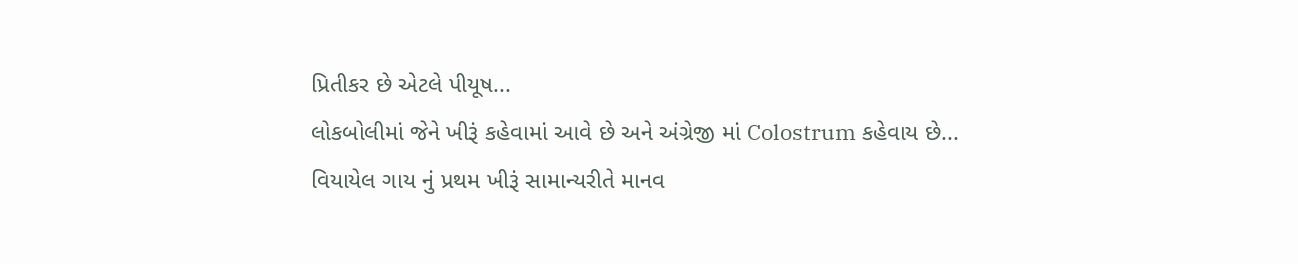પ્રિતીકર છે એટલે પીયૂષ...
લોકબોલીમાં જેને ખીરૂં કહેવામાં આવે છે અને અંગ્રેજી માં Colostrum કહેવાય છે...
વિયાયેલ ગાય નું પ્રથમ ખીરૂં સામાન્યરીતે માનવ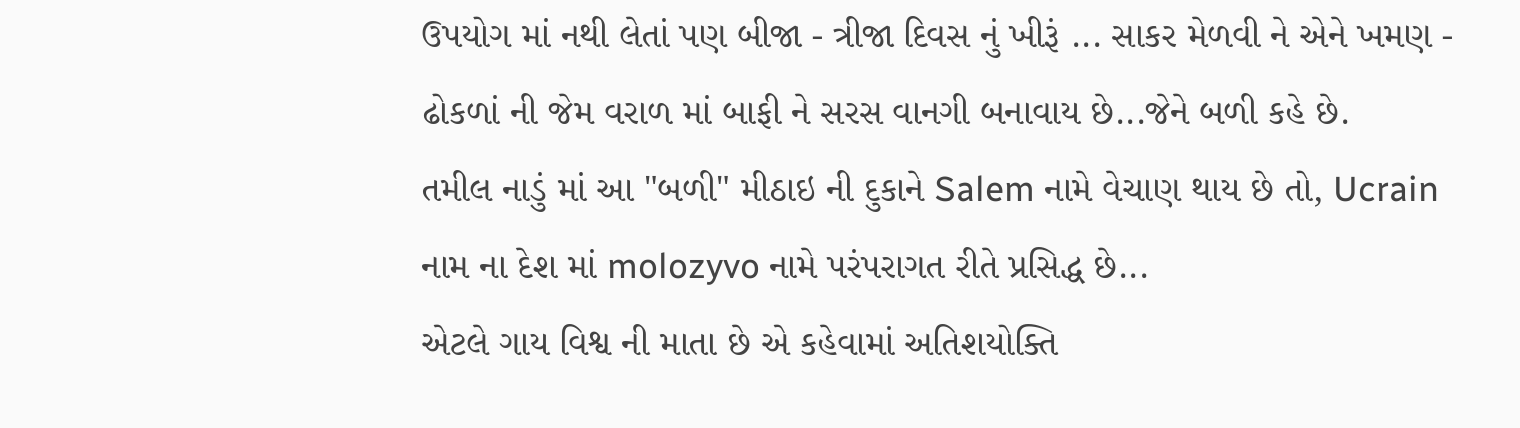ઉપયોગ માં નથી લેતાં પણ બીજા - ત્રીજા દિવસ નું ખીરૂં ... સાકર મેળવી ને એને ખમણ - ઢોકળાં ની જેમ વરાળ માં બાફી ને સરસ વાનગી બનાવાય છે...જેને બળી કહે છે.
તમીલ નાડું માં આ "બળી" મીઠાઇ ની દુકાને Salem નામે વેચાણ થાય છે તો, Ucrain નામ ના દેશ માં molozyvo નામે પરંપરાગત રીતે પ્રસિદ્ધ છે...
એટલે ગાય વિશ્વ ની માતા છે એ કહેવામાં અતિશયોક્તિ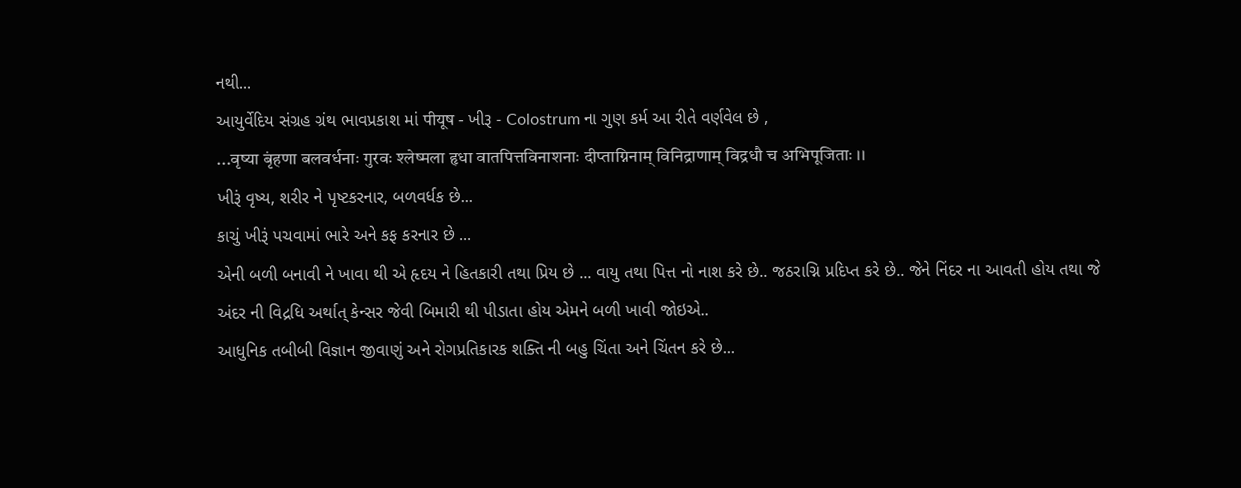નથી...
આયુર્વેદિય સંગ્રહ ગ્રંથ ભાવપ્રકાશ માં पीयूष - ખીરૂ - Colostrum ના ગુણ કર્મ આ રીતે વર્ણવેલ છે ,
...वृष्या बृंहणा बलवर्धनाः गुरवः श्लेष्मला हृधा वातपित्तविनाशनाः दीप्ताग्निनाम् विनिद्राणाम् विद्रधौ च अभिपूजिताः ।।
ખીરૂં વૃષ્ય, શરીર ને પૃષ્ટકરનાર, બળવર્ધક છે...
કાચું ખીરૂં પચવામાં ભારે અને કફ કરનાર છે ...
એની બળી બનાવી ને ખાવા થી એ હૃદય ને હિતકારી તથા પ્રિય છે ... વાયુ તથા પિત્ત નો નાશ કરે છે.. જઠરાગ્નિ પ્રદિપ્ત કરે છે.. જેને નિંદર ના આવતી હોય તથા જે અંદર ની વિદ્રધિ અર્થાત્ કેન્સર જેવી બિમારી થી પીડાતા હોય એમને બળી ખાવી જોઇએ..
આધુનિક તબીબી વિજ્ઞાન જીવાણું અને રોગપ્રતિકારક શક્તિ ની બહુ ચિંતા અને ચિંતન કરે છે...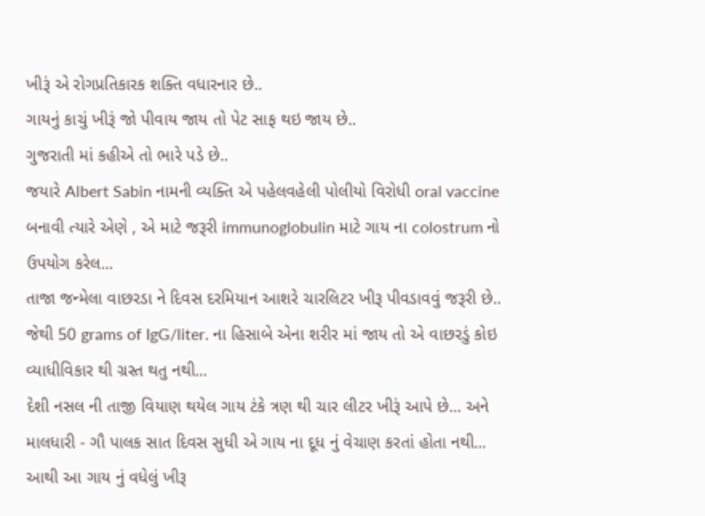ખીરૂં એ રોગપ્રતિકારક શક્તિ વધારનાર છે..
ગાયનું કાચું ખીરૂં જો પીવાય જાય તો પેટ સાફ થઇ જાય છે..
ગુજરાતી માં કહીએ તો ભારે પડે છે..
જયારે Albert Sabin નામની વ્યક્તિ એ પહેલવહેલી પોલીયો વિરોધી oral vaccine બનાવી ત્યારે એણે , એ માટે જરૂરી immunoglobulin માટે ગાય ના colostrum નો ઉપયોગ કરેલ...
તાજા જન્મેલા વાછરડા ને દિવસ દરમિયાન આશરે ચારલિટર ખીરૂ પીવડાવવું જરૂરી છે.. જેથી 50 grams of IgG/liter. ના હિસાબે એના શરીર માં જાય તો એ વાછરડું કોઇ વ્યાધીવિકાર થી ગ્રસ્ત થતુ નથી...
દેશી નસલ ની તાજી વિયાણ થયેલ ગાય ટંકે ત્રણ થી ચાર લીટર ખીરૂં આપે છે... અને માલધારી - ગૌ પાલક સાત દિવસ સુધી એ ગાય ના દૂધ નું વેચાણ કરતાં હોતા નથી... આથી આ ગાય નું વધેલું ખીરૂ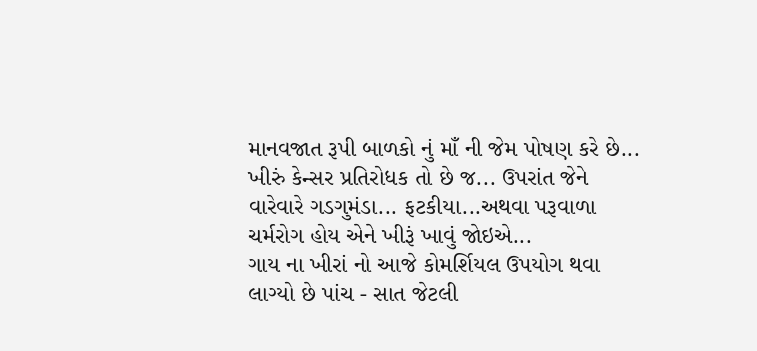માનવજાત રૂપી બાળકો નું માઁ ની જેમ પોષણ કરે છે...
ખીરું કેન્સર પ્રતિરોધક તો છે જ... ઉપરાંત જેને વારેવારે ગડગુમંડા... ફટકીયા...અથવા પરૂવાળા ચર્મરોગ હોય એને ખીરૂં ખાવું જોઇએ...
ગાય ના ખીરાં નો આજે કોમર્શિયલ ઉપયોગ થવા લાગ્યો છે પાંચ - સાત જેટલી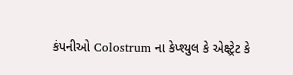કંપનીઓ Colostrum ના કેપ્શ્યુલ કે એક્ષ્ટ્રેટ કે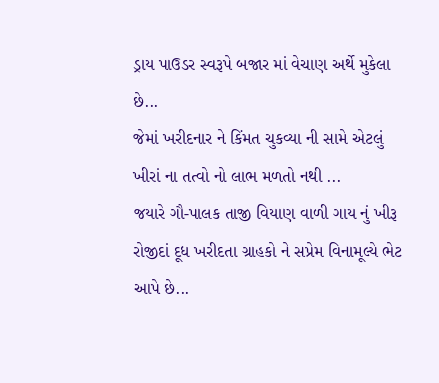ડ્રાય પાઉડર સ્વરૂપે બજાર માં વેચાણ અર્થે મુકેલા છે...
જેમાં ખરીદનાર ને કિંમત ચુકવ્યા ની સામે એટલું ખીરાં ના તત્વો નો લાભ મળતો નથી ...
જયારે ગૌ-પાલક તાજી વિયાણ વાળી ગાય નું ખીરૂ રોજીદાં દૂધ ખરીદતા ગ્રાહકો ને સપ્રેમ વિનામૂલ્યે ભેટ આપે છે...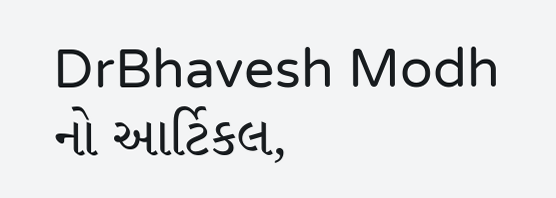DrBhavesh Modh નો આર્ટિકલ,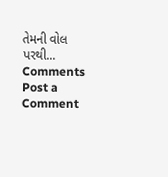તેમની વોલ પરથી...
Comments
Post a Comment